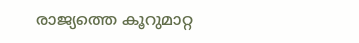രാജ്യത്തെ കൂറുമാറ്റ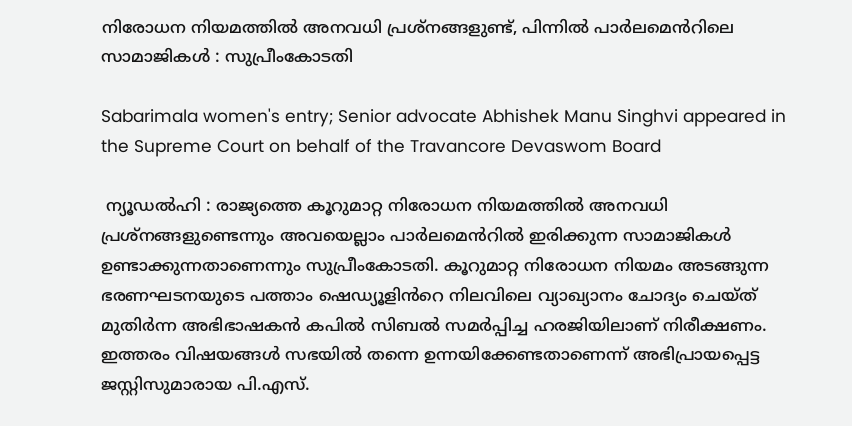നിരോധന നിയമത്തിൽ അനവധി പ്രശ്‍നങ്ങളുണ്ട്, പിന്നിൽ പാർലമെൻറിലെ സാമാജികൾ : സുപ്രീംകോടതി

Sabarimala women's entry; Senior advocate Abhishek Manu Singhvi appeared in the Supreme Court on behalf of the Travancore Devaswom Board

 ന്യൂഡൽഹി : രാജ്യത്തെ കൂറുമാറ്റ നിരോധന നിയമത്തിൽ അനവധി പ്രശ്‍നങ്ങളുണ്ടെന്നും അവയെല്ലാം പാർലമെൻറിൽ ഇരിക്കുന്ന സാമാജികൾ ഉണ്ടാക്കുന്നതാണെന്നും സുപ്രീംകോടതി. കൂറുമാറ്റ നിരോധന നിയമം അടങ്ങുന്ന ഭരണഘടനയുടെ പത്താം ഷെഡ്യൂളിൻറെ നിലവിലെ വ്യാഖ്യാനം ചോദ്യം ചെയ്ത് മുതിർന്ന അഭിഭാഷകൻ കപിൽ സിബൽ സമർപ്പിച്ച ഹരജിയിലാണ് നിരീക്ഷണം. ഇത്തരം വിഷയങ്ങൾ സഭയിൽ തന്നെ ഉന്നയിക്കേണ്ടതാണെന്ന് അഭിപ്രായപ്പെട്ട ജസ്റ്റിസുമാരായ പി.എസ്.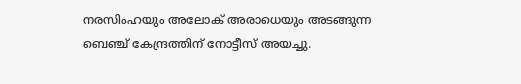നരസിംഹയും അലോക് അരാധെയും അടങ്ങുന്ന ബെഞ്ച് കേന്ദ്രത്തിന് നോട്ടീസ് അയച്ചു.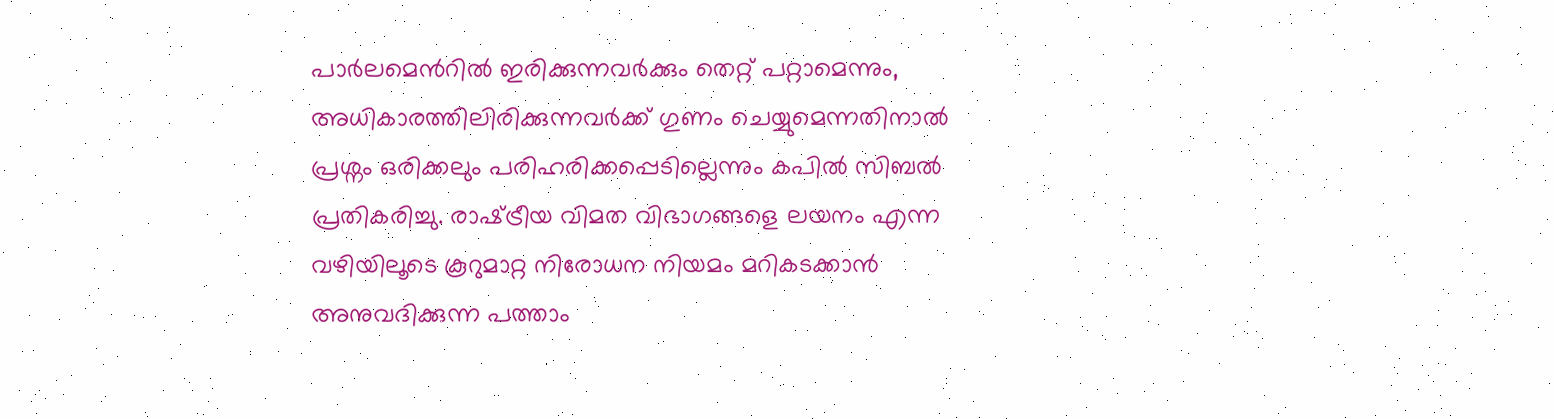പാർലമെൻറിൽ ഇരിക്കുന്നവർക്കും തെറ്റ് പറ്റാമെന്നും, അധികാരത്തിലിരിക്കുന്നവർക്ക് ഗുണം ചെയ്യുമെന്നതിനാൽ പ്രശ്നം ഒരിക്കലും പരിഹരിക്കപ്പെടില്ലെന്നും കപിൽ സിബൽ പ്രതികരിച്ചു. രാഷ്‍ട്രീയ വിമത വിഭാഗങ്ങളെ ലയനം എന്ന വഴിയിലൂടെ കൂറുമാറ്റ നിരോധന നിയമം മറികടക്കാൻ അനുവദിക്കുന്ന പത്താം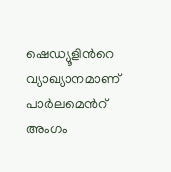ഷെഡ്യൂളിൻറെ വ്യാഖ്യാനമാണ് പാർലമെൻറ് അംഗം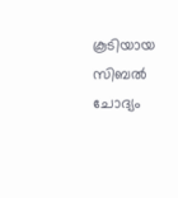കൂടിയായ സിബൽ ചോദ്യം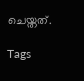ചെയ്തത്.

Tags